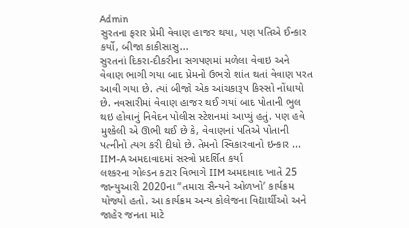Admin
સુરતના ફરાર પ્રેમી વેવાણ હાજર થયા, પણ પતિએ ઈન્કાર કર્યો, બીજા કાકીસાસુ...
સુરતનાં દિકરા-દીકરીના સગપણમાં મળેલા વેવાઇ અને વેવાણ ભાગી ગયા બાદ પ્રેમનો ઉભરો શાંત થતાં વેવાણ પરત આવી ગયા છે. ત્યાં બીજો એક આંચકારૂપ કિસ્સો નોંધાયો છે. નવસારીમાં વેવાણ હાજર થઈ ગયાં બાદ પોતાની ભુલ થઇ હોવાનું નિવેદન પોલીસ સ્ટેશનમાં આપ્યું હતું. પણ હવે મુશ્કેલી એ ઊભી થઈ છે કે, વેવાણનાં પતિએ પોતાની પત્નીનો ત્યગ કરી દીધો છે. તેમનો સ્વિકારવાનો ઇન્કાર ...
IIM-A અમદાવાદમાં સસ્ત્રો પ્રદર્શિત કર્યા
લશ્કરના ગોલ્ડન કટાર વિભાગે IIM અમદાવાદ ખાતે 25 જાન્યુઆરી 2020ના “તમારા સૈન્યને ઓળખો’ કાર્યક્રમ યોજ્યો હતો. આ કાર્યક્રમ અન્ય કોલેજના વિદ્યાર્થીઓ અને જાહેર જનતા માટે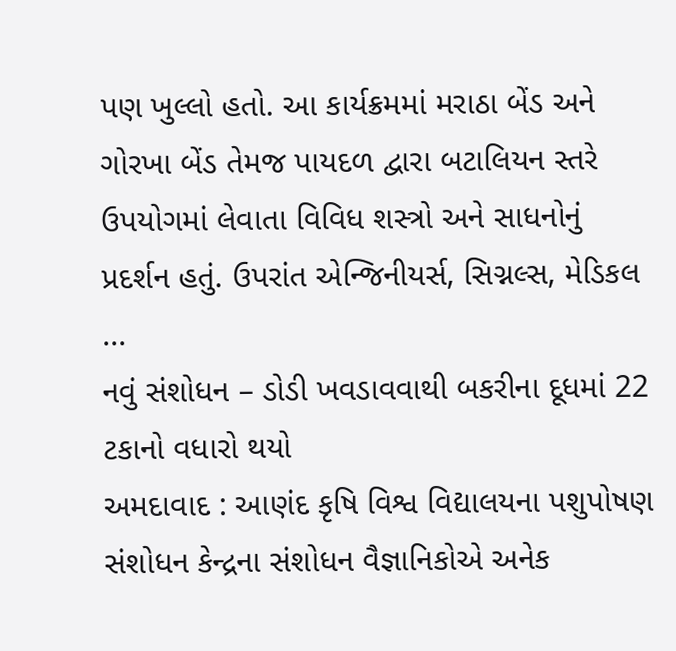પણ ખુલ્લો હતો. આ કાર્યક્રમમાં મરાઠા બેંડ અને ગોરખા બેંડ તેમજ પાયદળ દ્વારા બટાલિયન સ્તરે ઉપયોગમાં લેવાતા વિવિધ શસ્ત્રો અને સાધનોનું પ્રદર્શન હતું. ઉપરાંત એન્જિનીયર્સ, સિગ્નલ્સ, મેડિકલ ...
નવું સંશોધન – ડોડી ખવડાવવાથી બકરીના દૂધમાં 22 ટકાનો વધારો થયો
અમદાવાદ : આણંદ કૃષિ વિશ્વ વિદ્યાલયના પશુપોષણ સંશોધન કેન્દ્રના સંશોધન વૈજ્ઞાનિકોએ અનેક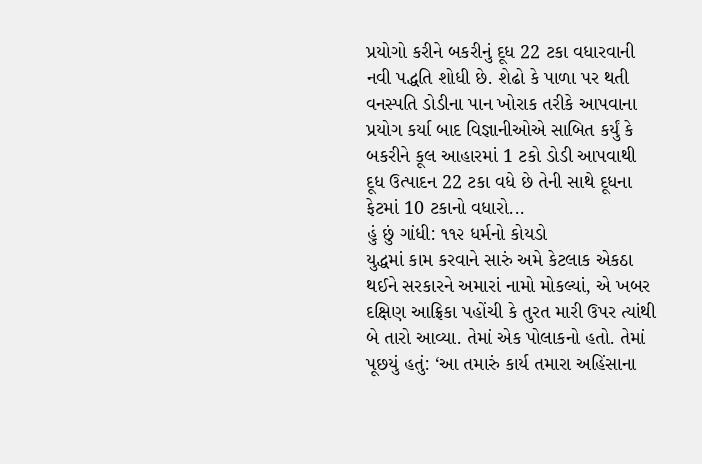પ્રયોગો કરીને બકરીનું દૂધ 22 ટકા વધારવાની નવી પદ્ધતિ શોધી છે. શેઢો કે પાળા પર થતી વનસ્પતિ ડોડીના પાન ખોરાક તરીકે આપવાના પ્રયોગ કર્યા બાદ વિજ્ઞાનીઓએ સાબિત કર્યું કે બકરીને કૂલ આહારમાં 1 ટકો ડોડી આપવાથી દૂધ ઉત્પાદન 22 ટકા વધે છે તેની સાથે દૂધના ફેટમાં 10 ટકાનો વધારો...
હું છું ગાંધી: ૧૧૨ ધર્મનો કોયડો
યુદ્ધમાં કામ કરવાને સારું અમે કેટલાક એકઠા થઈને સરકારને અમારાં નામો મોકલ્યાં, એ ખબર દક્ષિણ આફ્રિકા પહોંચી કે તુરત મારી ઉપર ત્યાંથી બે તારો આવ્યા. તેમાં એક પોલાકનો હતો. તેમાં પૂછયું હતું: ‘આ તમારું કાર્ય તમારા અહિંસાના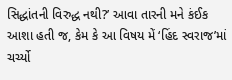સિદ્ધાંતની વિરુદ્ધ નથી?’ આવા તારની મને કંઈક આશા હતી જ, કેમ કે આ વિષય મેં ‘હિંદ સ્વરાજ’માં ચર્ચ્યો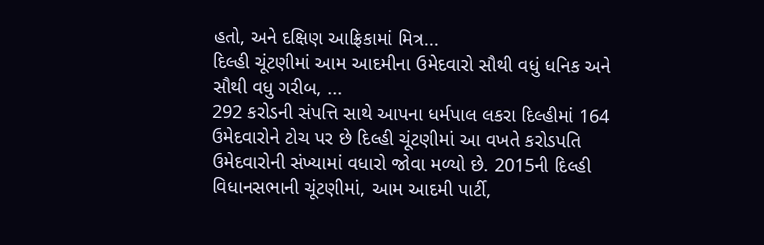હતો, અને દક્ષિણ આફ્રિકામાં મિત્ર...
દિલ્હી ચૂંટણીમાં આમ આદમીના ઉમેદવારો સૌથી વધું ધનિક અને સૌથી વધુ ગરીબ, ...
292 કરોડની સંપત્તિ સાથે આપના ધર્મપાલ લકરા દિલ્હીમાં 164 ઉમેદવારોને ટોચ પર છે દિલ્હી ચૂંટણીમાં આ વખતે કરોડપતિ ઉમેદવારોની સંખ્યામાં વધારો જોવા મળ્યો છે. 2015ની દિલ્હી વિધાનસભાની ચૂંટણીમાં, આમ આદમી પાર્ટી,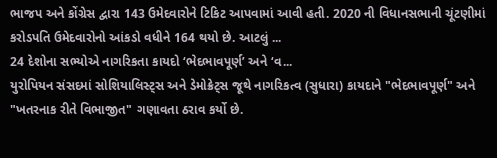ભાજપ અને કોંગ્રેસ દ્વારા 143 ઉમેદવારોને ટિકિટ આપવામાં આવી હતી. 2020 ની વિધાનસભાની ચૂંટણીમાં કરોડપતિ ઉમેદવારોનો આંકડો વધીને 164 થયો છે. આટલું ...
24 દેશોના સભ્યોએ નાગરિકતા કાયદો ‘ભેદભાવપૂર્ણ’ અને ‘વ...
યુરોપિયન સંસદમાં સોશિયાલિસ્ટ્સ અને ડેમોક્રેટ્સ જૂથે નાગરિકત્વ (સુધારા) કાયદાને "ભેદભાવપૂર્ણ" અને "ખતરનાક રીતે વિભાજીત" ગણાવતા ઠરાવ કર્યો છે.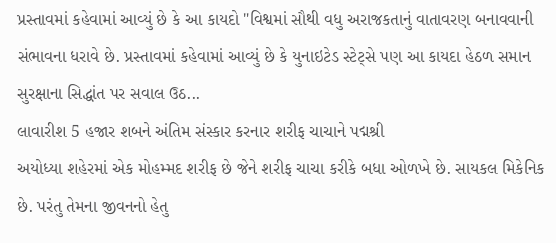પ્રસ્તાવમાં કહેવામાં આવ્યું છે કે આ કાયદો "વિશ્વમાં સૌથી વધુ અરાજકતાનું વાતાવરણ બનાવવાની સંભાવના ધરાવે છે. પ્રસ્તાવમાં કહેવામાં આવ્યું છે કે યુનાઇટેડ સ્ટેટ્સે પણ આ કાયદા હેઠળ સમાન સુરક્ષાના સિદ્ધાંત પર સવાલ ઉઠ...
લાવારીશ 5 હજાર શબને અંતિમ સંસ્કાર કરનાર શરીફ ચાચાને પદ્મશ્રી
અયોધ્યા શહેરમાં એક મોહમ્મદ શરીફ છે જેને શરીફ ચાચા કરીકે બધા ઓળખે છે. સાયકલ મિકેનિક છે. પરંતુ તેમના જીવનનો હેતુ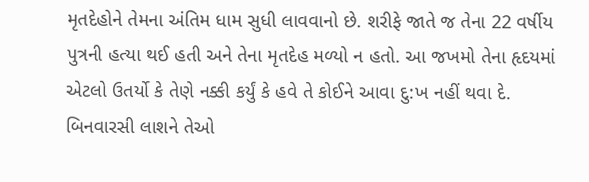મૃતદેહોને તેમના અંતિમ ધામ સુધી લાવવાનો છે. શરીફે જાતે જ તેના 22 વર્ષીય પુત્રની હત્યા થઈ હતી અને તેના મૃતદેહ મળ્યો ન હતો. આ જખમો તેના હૃદયમાં એટલો ઉતર્યો કે તેણે નક્કી કર્યું કે હવે તે કોઈને આવા દુ:ખ નહીં થવા દે. બિનવારસી લાશને તેઓ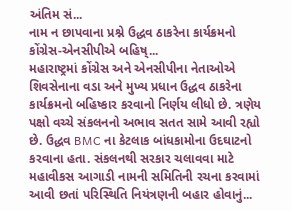અંતિમ સં...
નામ ન છાપવાના પ્રશ્ને ઉદ્ધવ ઠાકરેના કાર્યક્રમનો કોંગ્રેસ-એનસીપીએ બહિષ્...
મહારાષ્ટ્રમાં કોંગ્રેસ અને એનસીપીના નેતાઓએ શિવસેનાના વડા અને મુખ્ય પ્રધાન ઉદ્ધવ ઠાકરેના કાર્યક્રમનો બહિષ્કાર કરવાનો નિર્ણય લીધો છે. ત્રણેય પક્ષો વચ્ચે સંકલનનો અભાવ સતત સામે આવી રહ્યો છે. ઉદ્ધવ BMC ના કેટલાક બાંધકામોના ઉદઘાટનો કરવાના હતા. સંકલનથી સરકાર ચલાવવા માટે મહાવીકસ આગાડી નામની સમિતિની રચના કરવામાં આવી છતાં પરિસ્થિતિ નિયંત્રણની બહાર હોવાનું...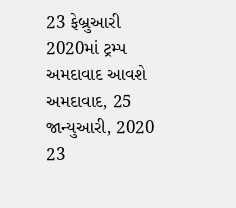23 ફેબ્રુઆરી 2020માં ટ્રમ્પ અમદાવાદ આવશે
અમદાવાદ, 25 જાન્યુઆરી, 2020 23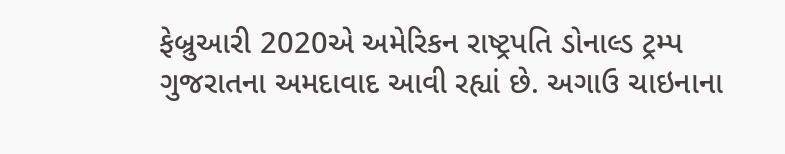ફેબ્રુઆરી 2020એ અમેરિકન રાષ્ટ્રપતિ ડોનાલ્ડ ટ્રમ્પ ગુજરાતના અમદાવાદ આવી રહ્યાં છે. અગાઉ ચાઇનાના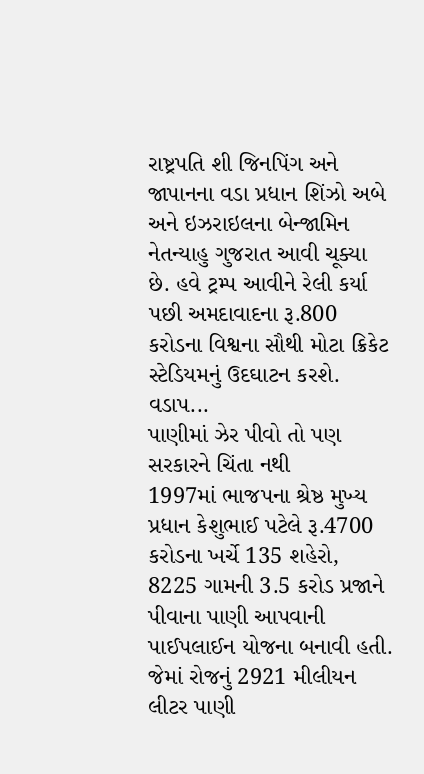રાષ્ટ્રપતિ શી જિનપિંગ અને જાપાનના વડા પ્રધાન શિંઝો અબે અને ઇઝરાઇલના બેન્જામિન નેતન્યાહુ ગુજરાત આવી ચૂક્યા છે. હવે ટ્રમ્પ આવીને રેલી કર્યા પછી અમદાવાદના રૂ.800 કરોડના વિશ્વના સૌથી મોટા ક્રિકેટ સ્ટેડિયમનું ઉદઘાટન કરશે. વડાપ...
પાણીમાં ઝેર પીવો તો પણ સરકારને ચિંતા નથી
1997માં ભાજપના શ્રેષ્ઠ મુખ્ય પ્રધાન કેશુભાઈ પટેલે રૂ.4700 કરોડના ખર્ચે 135 શહેરો, 8225 ગામની 3.5 કરોડ પ્રજાને પીવાના પાણી આપવાની પાઈપલાઈન યોજના બનાવી હતી. જેમાં રોજનું 2921 મીલીયન લીટર પાણી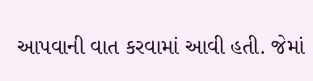આપવાની વાત કરવામાં આવી હતી. જેમાં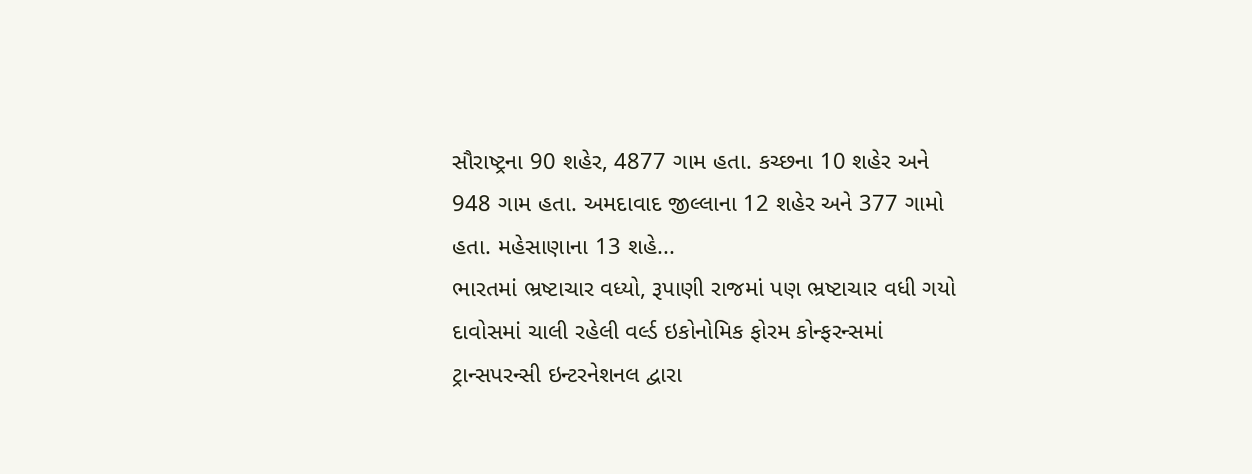સૌરાષ્ટ્રના 90 શહેર, 4877 ગામ હતા. કચ્છના 10 શહેર અને 948 ગામ હતા. અમદાવાદ જીલ્લાના 12 શહેર અને 377 ગામો હતા. મહેસાણાના 13 શહે...
ભારતમાં ભ્રષ્ટાચાર વધ્યો, રૂપાણી રાજમાં પણ ભ્રષ્ટાચાર વધી ગયો
દાવોસમાં ચાલી રહેલી વર્લ્ડ ઇકોનોમિક ફોરમ કોન્ફરન્સમાં ટ્રાન્સપરન્સી ઇન્ટરનેશનલ દ્વારા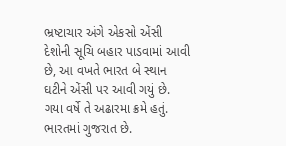ભ્રષ્ટાચાર અંગે એકસો એંસી દેશોની સૂચિ બહાર પાડવામાં આવી છે, આ વખતે ભારત બે સ્થાન ઘટીને એંસી પર આવી ગયું છે. ગયા વર્ષે તે અઢારમા ક્રમે હતું. ભારતમાં ગુજરાત છે.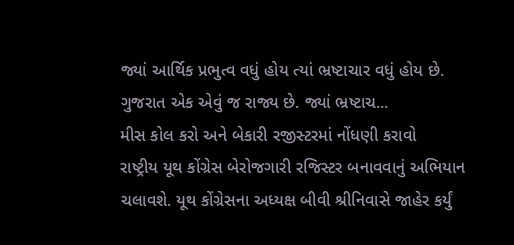જ્યાં આર્થિક પ્રભુત્વ વધું હોય ત્યાં ભ્રષ્ટાચાર વધું હોય છે. ગુજરાત એક એવું જ રાજ્ય છે. જ્યાં ભ્રષ્ટાચ...
મીસ કોલ કરો અને બેકારી રજીસ્ટરમાં નોંધણી કરાવો
રાષ્ટ્રીય યૂથ કોંગ્રેસ બેરોજગારી રજિસ્ટર બનાવવાનું અભિયાન ચલાવશે. યૂથ કોંગ્રેસના અધ્યક્ષ બીવી શ્રીનિવાસે જાહેર કર્યું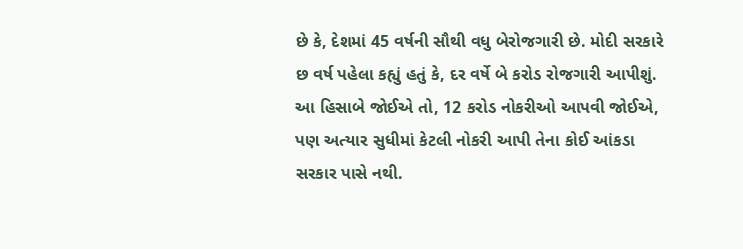છે કે, દેશમાં 45 વર્ષની સૌથી વધુ બેરોજગારી છે. મોદી સરકારે છ વર્ષ પહેલા કહ્યું હતું કે, દર વર્ષે બે કરોડ રોજગારી આપીશું. આ હિસાબે જોઈએ તો, 12 કરોડ નોકરીઓ આપવી જોઈએ, પણ અત્યાર સુધીમાં કેટલી નોકરી આપી તેના કોઈ આંકડા સરકાર પાસે નથી.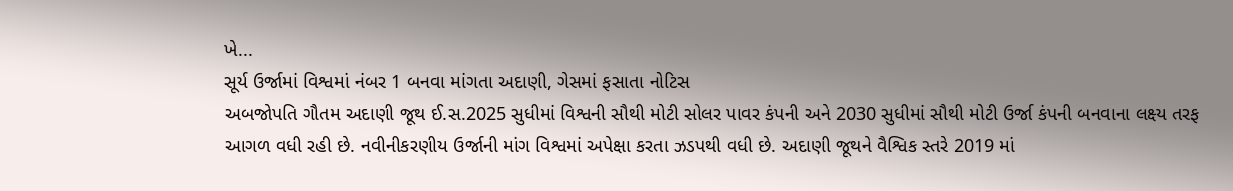ખે...
સૂર્ય ઉર્જામાં વિશ્વમાં નંબર 1 બનવા માંગતા અદાણી, ગેસમાં ફસાતા નોટિસ
અબજોપતિ ગૌતમ અદાણી જૂથ ઈ.સ.2025 સુધીમાં વિશ્વની સૌથી મોટી સોલર પાવર કંપની અને 2030 સુધીમાં સૌથી મોટી ઉર્જા કંપની બનવાના લક્ષ્ય તરફ આગળ વધી રહી છે. નવીનીકરણીય ઉર્જાની માંગ વિશ્વમાં અપેક્ષા કરતા ઝડપથી વધી છે. અદાણી જૂથને વૈશ્વિક સ્તરે 2019 માં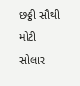છઠ્ઠી સૌથી મોટી સોલાર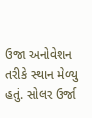ઉજા અનોવેશન તરીકે સ્થાન મેળ્યુ હતું. સોલર ઉર્જા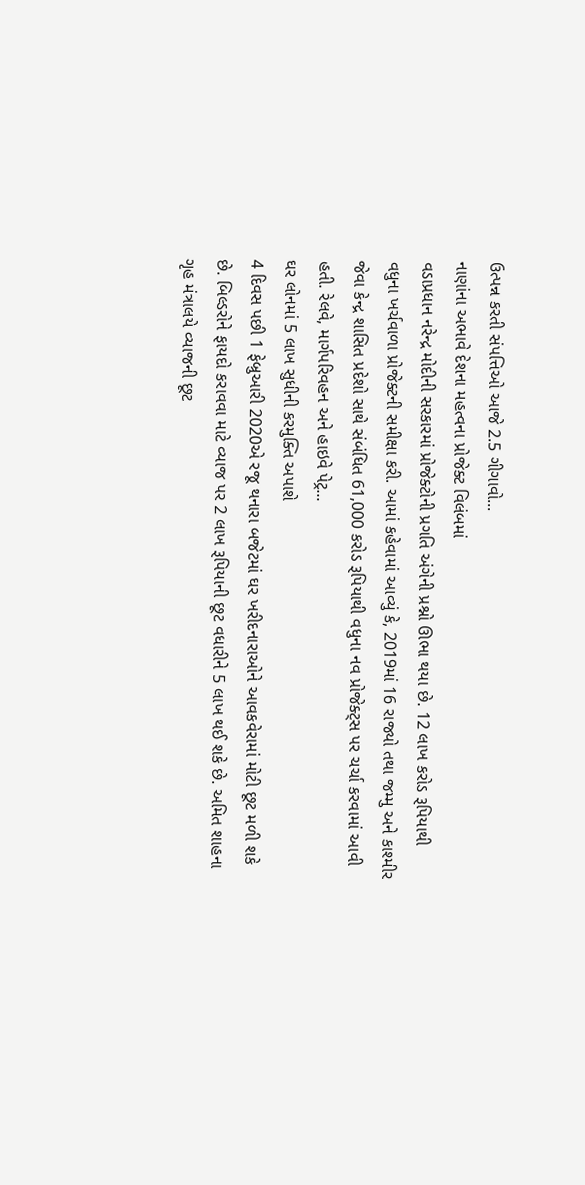ઉત્પન્ન કરતી સંપત્તિઓ આજે 2.5 ગીગાવો...
નાણાંના અભાવે દેશના મહત્વના પ્રોજેક્ટ વિલંબમાં
વડાપ્રધાન નરેન્દ્ર મોદીની સરકારમાં પ્રોજેક્ટોની પ્રગતિ અંગેની પ્રશ્નો ઊભા થયા છે. 12 લાખ કરોડ રૂપિયાથી વધુના ખર્ચવાળા પ્રોજેક્ટની સમીક્ષા કરી. આમાં કહેવામાં આવ્યું કે, 2019માં 16 રાજ્યો તથા જમ્મુ અને કાશ્મીર જેવા કેન્દ્ર શાસિત પ્રદેશો સાથે સંબંધિત 61,000 કરોડ રૂપિયાથી વધુના નવ પ્રોજેક્ટ્સ પર ચર્ચા કરવામાં આવી હતી. રેલવે, માર્ગપરિવહન અને હાઇવે પેટ્ર...
ઘર લોનમાં 5 લાખ સુધીની કરમુક્તિ અપાશે
4 દિવસ પછી 1 ફેબ્રુઆરી 2020એ રજૂ થનારા બજેટમાં ઘર ખરીદનારાઓને આવકવેરામાં મોટી છૂટ મળી શકે છે. બિલ્ડરોને ફાયદો કરાવવા માટે વ્યાજ પર 2 લાખ રૂપિયાની છૂટ વધારીને 5 લાખ થઈ શકે છે. અમિત શાહના ગૃહ મંત્રાલયે વ્યાજની છૂટ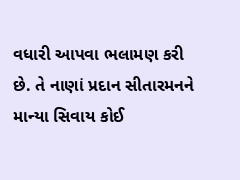વધારી આપવા ભલામણ કરી છે. તે નાણાં પ્રદાન સીતારમનને માન્યા સિવાય કોઈ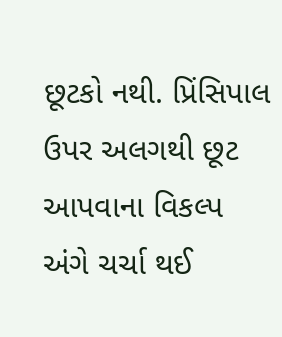છૂટકો નથી. પ્રિંસિપાલ ઉપર અલગથી છૂટ આપવાના વિકલ્પ અંગે ચર્ચા થઈ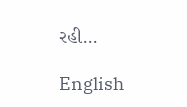રહી...

English